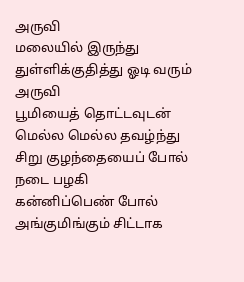அருவி
மலையில் இருந்து
துள்ளிக்குதித்து ஓடி வரும் அருவி
பூமியைத் தொட்டவுடன்
மெல்ல மெல்ல தவழ்ந்து
சிறு குழந்தையைப் போல் நடை பழகி
கன்னிப்பெண் போல்
அங்குமிங்கும் சிட்டாக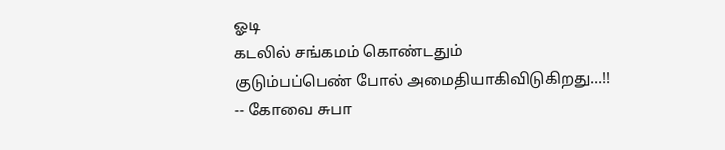ஓடி
கடலில் சங்கமம் கொண்டதும்
குடும்பப்பெண் போல் அமைதியாகிவிடுகிறது...!!
-- கோவை சுபா